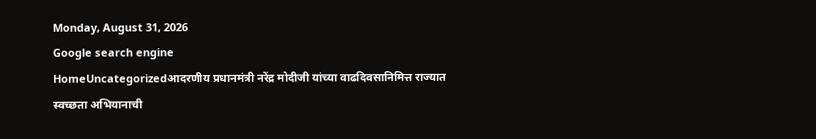Monday, August 31, 2026
Google search engine
HomeUncategorizedआदरणीय प्रधानमंत्री नरेंद्र मोदीजी यांच्या वाढदिवसानिमित्त राज्यात स्वच्छता अभियानाची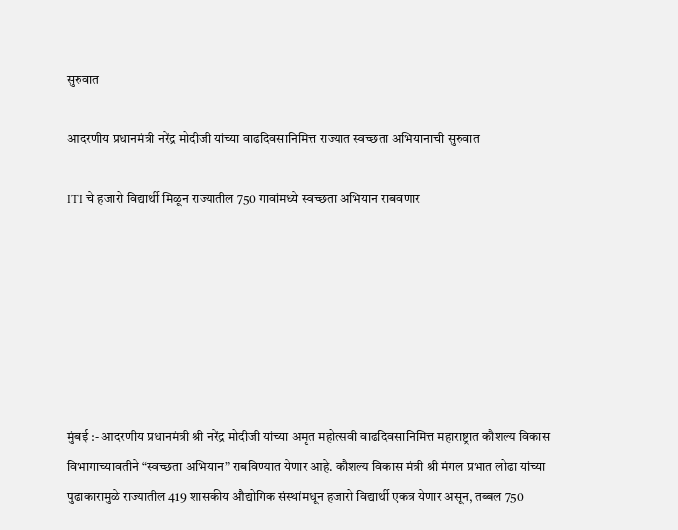सुरुवात

आदरणीय प्रधानमंत्री नरेंद्र मोदीजी यांच्या वाढदिवसानिमित्त राज्यात स्वच्छता अभियानाची सुरुवात

ITI चे हजारो विद्यार्थी मिळून राज्यातील 750 गावांमध्ये स्वच्छता अभियान राबवणार







मुंबई :- आदरणीय प्रधानमंत्री श्री नरेंद्र मोदीजी यांच्या अमृत महोत्सवी वाढदिवसानिमित्त महाराष्ट्रात कौशल्य विकास विभागाच्यावतीने “स्वच्छता अभियान” राबविण्यात येणार आहे. कौशल्य विकास मंत्री श्री मंगल प्रभात लोढा यांच्या पुढाकारामुळे राज्यातील 419 शासकीय औद्योगिक संस्थांमधून हजारो विद्यार्थी एकत्र येणार असून, तब्बल 750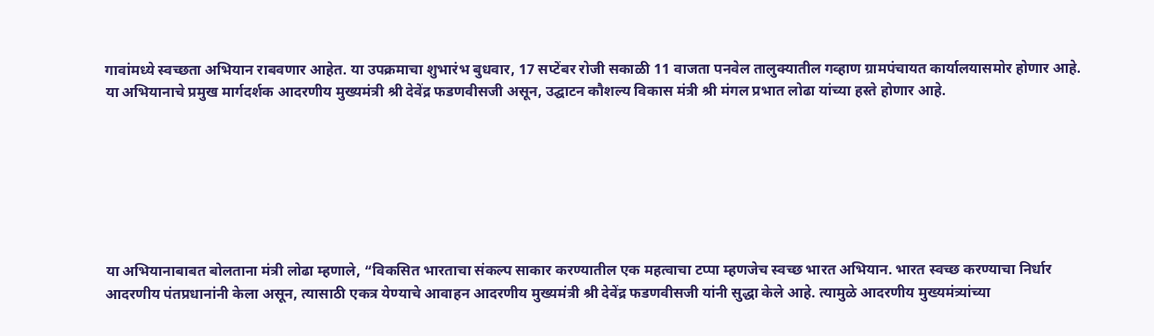गावांमध्ये स्वच्छता अभियान राबवणार आहेत. या उपक्रमाचा शुभारंभ बुधवार, 17 सप्टेंबर रोजी सकाळी 11 वाजता पनवेल तालुक्यातील गव्हाण ग्रामपंचायत कार्यालयासमोर होणार आहे. या अभियानाचे प्रमुख मार्गदर्शक आदरणीय मुख्यमंत्री श्री देवेंद्र फडणवीसजी असून, उद्घाटन कौशल्य विकास मंत्री श्री मंगल प्रभात लोढा यांच्या हस्ते होणार आहे.







या अभियानाबाबत बोलताना मंत्री लोढा म्हणाले, “विकसित भारताचा संकल्प साकार करण्यातील एक महत्वाचा टप्पा म्हणजेच स्वच्छ भारत अभियान. भारत स्वच्छ करण्याचा निर्धार आदरणीय पंतप्रधानांनी केला असून, त्यासाठी एकत्र येण्याचे आवाहन आदरणीय मुख्यमंत्री श्री देवेंद्र फडणवीसजी यांनी सुद्धा केले आहे. त्यामुळे आदरणीय मुख्यमंत्र्यांच्या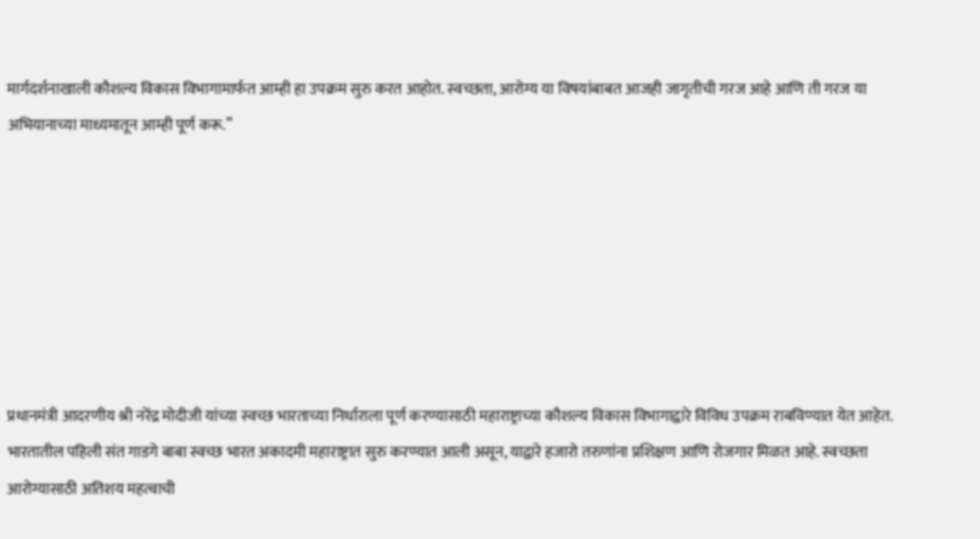मार्गदर्शनाखाली कौशल्य विकास विभागामार्फत आम्ही हा उपक्रम सुरु करत आहोत. स्वच्छता, आरोग्य या विषयांबाबत आजही जागृतीची गरज आहे आणि ती गरज या अभियानाच्या माध्यमातून आम्ही पूर्ण करू.”







प्रधानमंत्री आदरणीय श्री नरेंद्र मोदीजी यांच्या स्वच्छ भारताच्या निर्धाराला पूर्ण करण्यासाठी महाराष्ट्राच्या कौशल्य विकास विभागाद्वारे विविध उपक्रम राबविण्यात येत आहेत. भारतातील पहिली संत गाडगे बाबा स्वच्छ भारत अकादमी महाराष्ट्रात सुरु करण्यात आली असून, याद्वारे हजारो तरुणांना प्रशिक्षण आणि रोजगार मिळत आहे. स्वच्छता आरोग्यासाठी अतिशय महत्वाची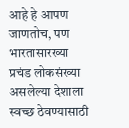आहे हे आपण जाणतोच, पण भारतासारख्या प्रचंड लोकसंख्या असलेल्या देशाला स्वच्छ ठेवण्यासाठी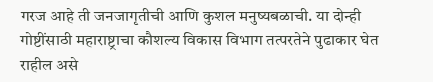गरज आहे ती जनजागृतीची आणि कुशल मनुष्यबळाची. या दोन्ही गोष्टींसाठी महाराष्ट्राचा कौशल्य विकास विभाग तत्परतेने पुढाकार घेत राहील असे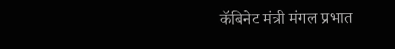कॅबिनेट मंत्री मंगल प्रभात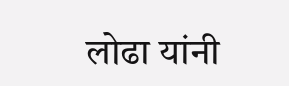लोढा यांनी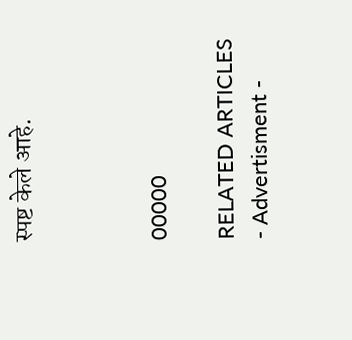स्पष्ट केले आहे.



00000

RELATED ARTICLES
- Advertisment -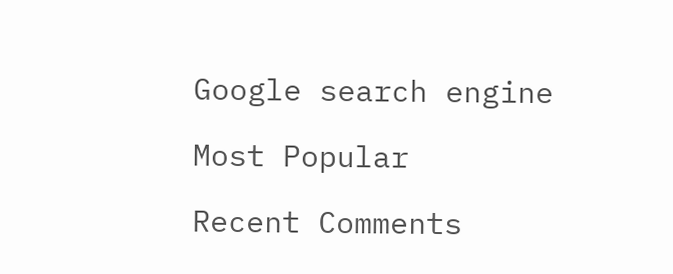Google search engine

Most Popular

Recent Comments